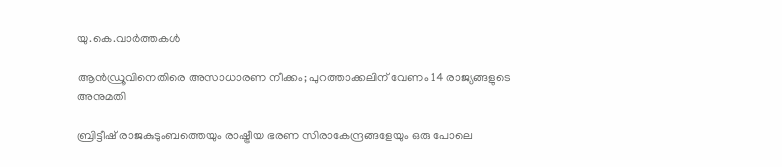യു.കെ.വാര്‍ത്തകള്‍

ആന്‍ഡ്രൂവിനെതിരെ അസാധാരണ നീക്കം; പുറത്താക്കലിന് വേണം 14 രാജ്യങ്ങളുടെ അനുമതി

ബ്രിട്ടീഷ് രാജകുടുംബത്തെയും രാഷ്ട്രീയ ഭരണ സിരാകേന്ദ്രങ്ങളേയും ഒരു പോലെ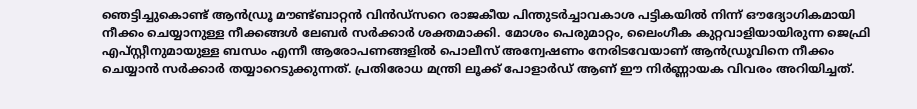ഞെട്ടിച്ചുകൊണ്ട് ആന്‍ഡ്രൂ മൗണ്ട്ബാറ്റന്‍ വിന്‍ഡ്‌സറെ രാജകീയ പിന്തുടര്‍ച്ചാവകാശ പട്ടികയില്‍ നിന്ന് ഔദ്യോഗികമായി നീക്കം ചെയ്യാനുള്ള നീക്കങ്ങള്‍ ലേബര്‍ സര്‍ക്കാര്‍ ശക്തമാക്കി. മോശം പെരുമാറ്റം, ലൈംഗീക കുറ്റവാളിയായിരുന്ന ജെഫ്രി എപ്സ്റ്റീനുമായുള്ള ബന്ധം എന്നീ ആരോപണങ്ങളില്‍ പൊലീസ് അന്വേഷണം നേരിടവേയാണ് ആന്‍ഡ്രൂവിനെ നീക്കം ചെയ്യാന്‍ സര്‍ക്കാര്‍ തയ്യാറെടുക്കുന്നത്. പ്രതിരോധ മന്ത്രി ലൂക്ക് പോളാര്‍ഡ് ആണ് ഈ നിര്‍ണ്ണായക വിവരം അറിയിച്ചത്.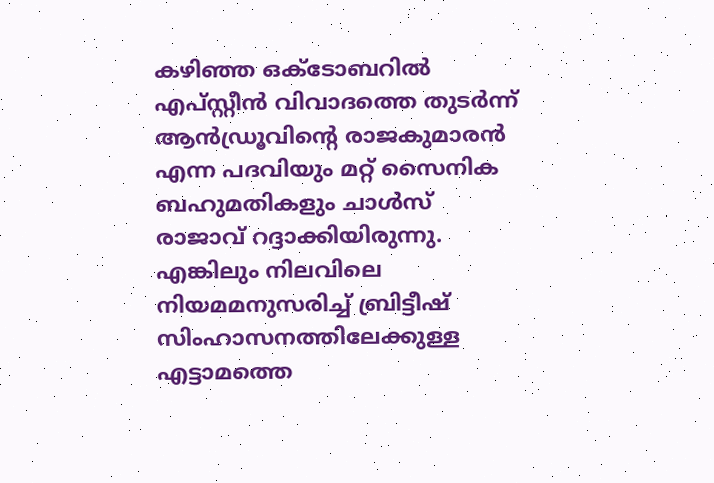കഴിഞ്ഞ ഒക്ടോബറില്‍ എപ്സ്റ്റീന്‍ വിവാദത്തെ തുടര്‍ന്ന് ആന്‍ഡ്രൂവിന്റെ രാജകുമാരന്‍ എന്ന പദവിയും മറ്റ് സൈനിക ബഹുമതികളും ചാള്‍സ് രാജാവ് റദ്ദാക്കിയിരുന്നു. എങ്കിലും നിലവിലെ നിയമമനുസരിച്ച് ബ്രിട്ടീഷ് സിംഹാസനത്തിലേക്കുള്ള എട്ടാമത്തെ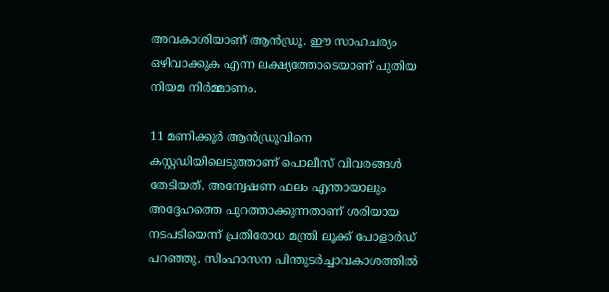അവകാശിയാണ് ആന്‍ഡ്രൂ. ഈ സാഹചര്യം ഒഴിവാക്കുക എന്ന ലക്ഷ്യത്തോടെയാണ് പുതിയ നിയമ നിര്‍മ്മാണം.

11 മണിക്കൂര്‍ ആന്‍ഡ്രൂവിനെ കസ്റ്റഡിയിലെടുത്താണ് പൊലീസ് വിവരങ്ങള്‍ തേടിയത്. അന്വേഷണ ഫലം എന്തായാലും അദ്ദേഹത്തെ പുറത്താക്കുന്നതാണ് ശരിയായ നടപടിയെന്ന് പ്രതിരോധ മന്ത്രി ലൂക്ക് പോളാര്‍ഡ് പറഞ്ഞു. സിംഹാസന പിന്തുടര്‍ച്ചാവകാശത്തില്‍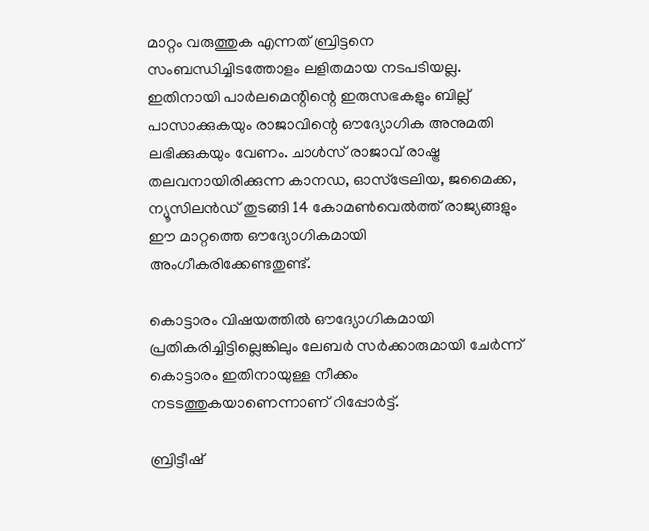മാറ്റം വരുത്തുക എന്നത് ബ്രിട്ടനെ സംബന്ധിച്ചിടത്തോളം ലളിതമായ നടപടിയല്ല. ഇതിനായി പാര്‍ലമെന്റിന്റെ ഇരുസഭകളും ബില്ല് പാസാക്കുകയും രാജാവിന്റെ ഔദ്യോഗിക അനുമതി ലഭിക്കുകയും വേണം. ചാള്‍സ് രാജാവ് രാഷ്ട്ര തലവനായിരിക്കുന്ന കാനഡ, ഓസ്‌ട്രേലിയ, ജമൈക്ക, ന്യൂസിലന്‍ഡ് തുടങ്ങി 14 കോമണ്‍വെല്‍ത്ത് രാജ്യങ്ങളും ഈ മാറ്റത്തെ ഔദ്യോഗികമായി അംഗീകരിക്കേണ്ടതുണ്ട്.

കൊട്ടാരം വിഷയത്തില്‍ ഔദ്യോഗികമായി പ്രതികരിച്ചിട്ടില്ലെങ്കിലും ലേബര്‍ സര്‍ക്കാരുമായി ചേര്‍ന്ന് കൊട്ടാരം ഇതിനായുള്ള നീക്കം നടടത്തുകയാണെന്നാണ് റിപ്പോര്‍ട്ട്.

ബ്രിട്ടീഷ്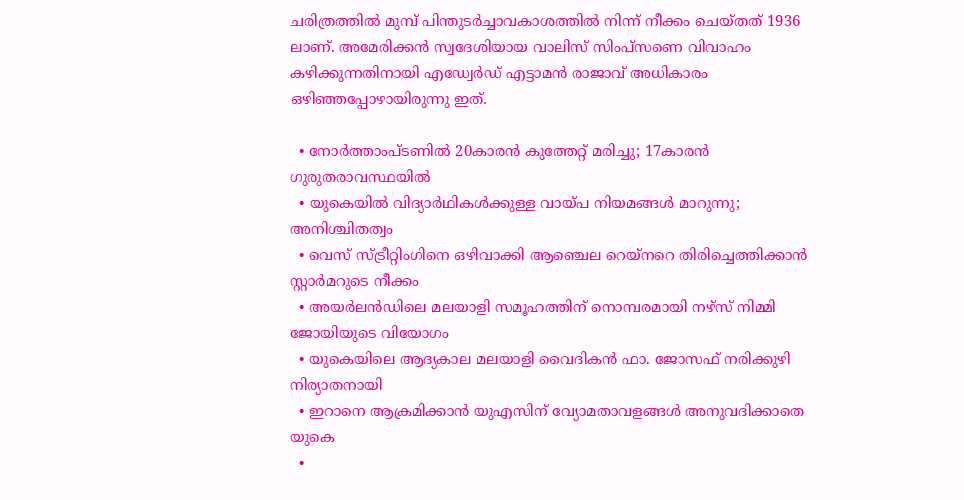ചരിത്രത്തില്‍ മുമ്പ് പിന്തുടര്‍ച്ചാവകാശത്തില്‍ നിന്ന് നീക്കം ചെയ്തത് 1936 ലാണ്. അമേരിക്കന്‍ സ്വദേശിയായ വാലിസ് സിംപ്‌സണെ വിവാഹം കഴിക്കുന്നതിനായി എഡ്വേര്‍ഡ് എട്ടാമന്‍ രാജാവ് അധികാരം ഒഴിഞ്ഞപ്പോഴായിരുന്നു ഇത്.

  • നോര്‍ത്താംപ്ടണില്‍ 20കാരന്‍ കുത്തേറ്റ് മരിച്ചു; 17കാരന്‍ ഗുരുതരാവസ്ഥയില്‍
  • യുകെയില്‍ വിദ്യാര്‍ഥികള്‍ക്കുള്ള വായ്പ നിയമങ്ങള്‍ മാറുന്നു; അനിശ്ചിതത്വം
  • വെസ് സ്ട്രീറ്റിംഗിനെ ഒഴിവാക്കി ആഞ്ചെല റെയ്‌നറെ തിരിച്ചെത്തിക്കാന്‍ സ്റ്റാര്‍മറുടെ നീക്കം
  • അയര്‍ലന്‍ഡിലെ മലയാളി സമൂഹത്തിന് നൊമ്പരമായി നഴ്സ് നിമ്മി ജോയിയുടെ വിയോഗം
  • യുകെയിലെ ആദ്യകാല മലയാളി വൈദികന്‍ ഫാ. ജോസഫ് നരിക്കുഴി നിര്യാതനായി
  • ഇറാനെ ആക്രമിക്കാന്‍ യുഎസിന് വ്യോമതാവളങ്ങള്‍ അനുവദിക്കാതെ യുകെ
  •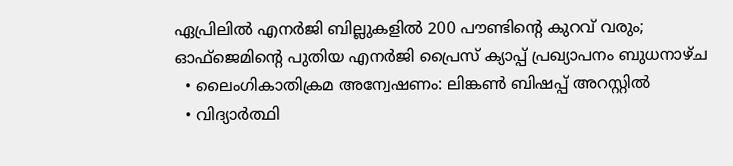ഏപ്രിലില്‍ എനര്‍ജി ബില്ലുകളില്‍ 200 പൗണ്ടിന്റെ കുറവ് വരും; ഓഫ്‌ജെമിന്റെ പുതിയ എനര്‍ജി പ്രൈസ് ക്യാപ്പ് പ്രഖ്യാപനം ബുധനാഴ്ച
  • ലൈംഗികാതിക്രമ അന്വേഷണം: ലിങ്കണ്‍ ബിഷപ്പ് അറസ്റ്റില്‍
  • വിദ്യാര്‍ത്ഥി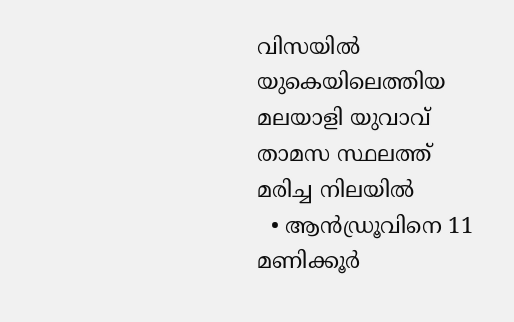വിസയില്‍ യുകെയിലെത്തിയ മലയാളി യുവാവ് താമസ സ്ഥലത്ത് മരിച്ച നിലയില്‍
  • ആന്‍ഡ്രൂവിനെ 11 മണിക്കൂര്‍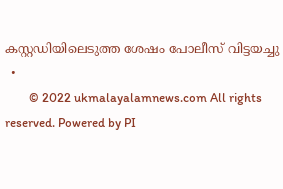കസ്റ്റഡിയിലെടുത്ത ശേഷം പോലീസ് വിട്ടയച്ചു
  •
        © 2022 ukmalayalamnews.com All rights reserved. Powered by PI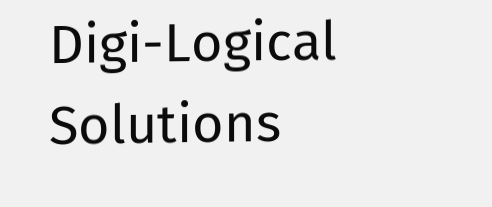Digi-Logical Solutions